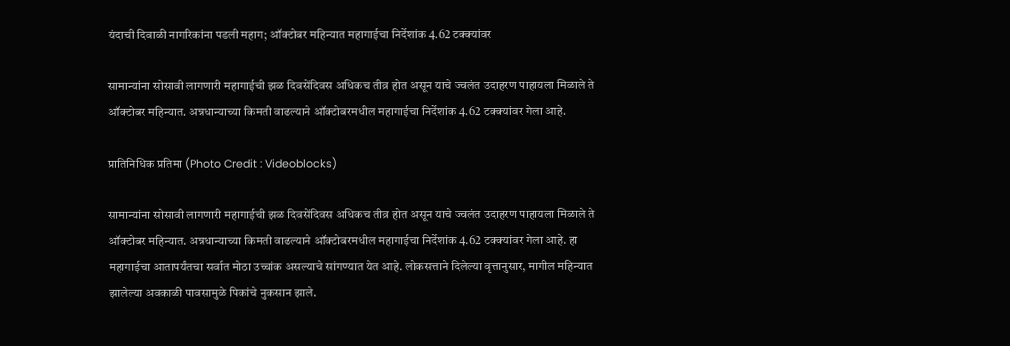यंदाची दिवाळी नागरिकांना पडली महाग; ऑक्टोबर महिन्यात महागाईचा निर्देशांक 4.62 टक्क्यांवर

सामान्यांना सोसावी लागणारी महागाईची झळ दिवसेंदिवस अधिकच तीव्र होत असून याचे ज्वलंत उदाहरण पाहायला मिळाले ते ऑक्टोबर महिन्यात. अन्नधान्याच्या किमती वाढल्याने ऑक्टोबरमधील महागाईचा निर्देशांक 4.62 टक्क्यांवर गेला आहे.

प्रातिनिधिक प्रतिमा (Photo Credit : Videoblocks)

सामान्यांना सोसावी लागणारी महागाईची झळ दिवसेंदिवस अधिकच तीव्र होत असून याचे ज्वलंत उदाहरण पाहायला मिळाले ते ऑक्टोबर महिन्यात. अन्नधान्याच्या किमती वाढल्याने ऑक्टोबरमधील महागाईचा निर्देशांक 4.62 टक्क्यांवर गेला आहे. हा महागाईचा आतापर्यंतचा सर्वात मोठा उच्चांक असल्याचे सांगण्यात येत आहे. लोकसत्ताने दिलेल्या वृत्तानुसार, मागील महिन्यात झालेल्या अवकाळी पावसामुळे पिकांचे नुकसान झाले.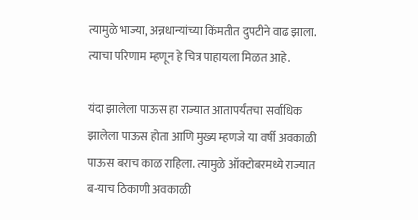त्यामुळे भाज्या, अन्नधान्यांच्या किंमतीत दुपटीने वाढ झाला. त्याचा परिणाम म्हणून हे चित्र पाहायला मिळत आहे.

यंदा झालेला पाऊस हा राज्यात आतापर्यंतचा सर्वाधिक झालेला पाऊस होता आणि मुख्य म्हणजे या वर्षी अवकाळी पाऊस बराच काळ राहिला. त्यामुळे ऑक्टोबरमध्ये राज्यात ब-याच ठिकाणी अवकाळी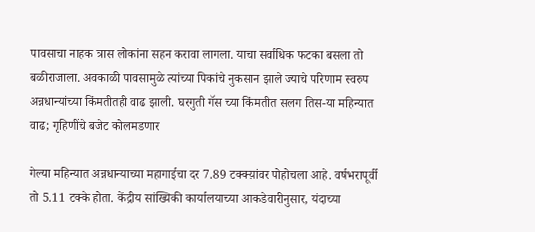पावसाचा नाहक त्रास लोकांना सहन करावा लागला. याचा सर्वाधिक फटका बसला तो बळीराजाला. अवकाळी पावसामुळे त्यांच्या पिकांचे नुकसान झाले ज्याचे परिणाम स्वरुप अन्नधान्यांच्या किंमतीतही वाढ झाली. घरगुती गॅस च्या किंमतीत सलग तिस-या महिन्यात वाढ; गृहिणींचे बजेट कोलमडणार

गेल्या महिन्यात अन्नधान्याच्या महागाईचा दर 7.89 टक्क्य़ांवर पोहोचला आहे. वर्षभरापूर्वी तो 5.11 टक्के होता. केंद्रीय सांख्यिकी कार्यालयाच्या आकडेवारीनुसार, यंदाच्या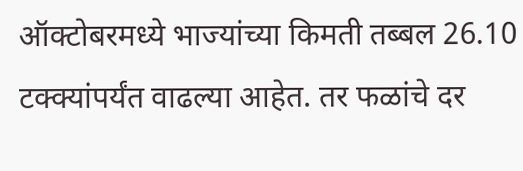ऑक्टोबरमध्ये भाज्यांच्या किमती तब्बल 26.10 टक्क्यांपर्यंत वाढल्या आहेत. तर फळांचे दर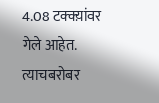4.08 टक्क्य़ांवर गेले आहेत. त्याचबरोबर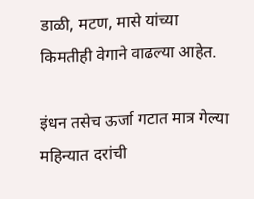डाळी, मटण, मासे यांच्या किमतीही वेगाने वाढल्या आहेत.

इंधन तसेच ऊर्जा गटात मात्र गेल्या महिन्यात दरांची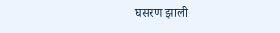घसरण झाली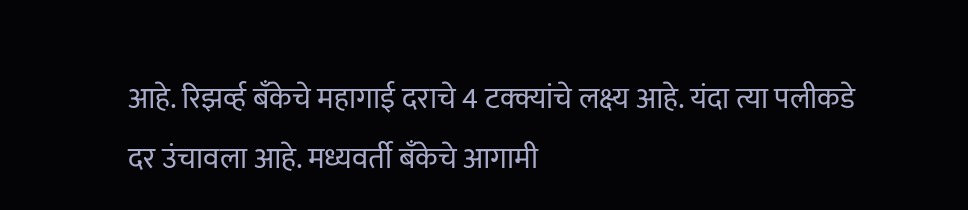आहे. रिझव्‍‌र्ह बँकेचे महागाई दराचे 4 टक्क्यांचे लक्ष्य आहे. यंदा त्या पलीकडे दर उंचावला आहे. मध्यवर्ती बँकेचे आगामी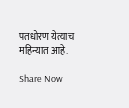पतधोरण येत्याच महिन्यात आहे.

Share Now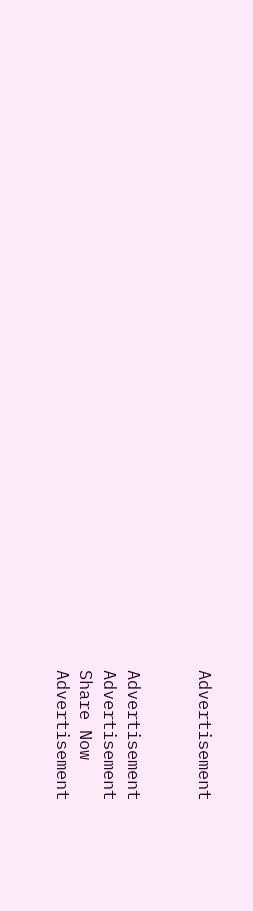Advertisement


Advertisement
Advertisement
Share Now
Advertisement